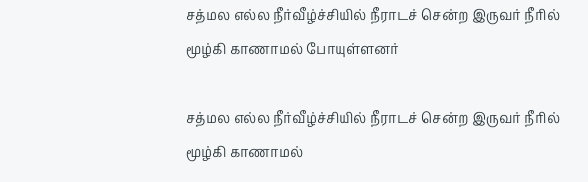சத்மல எல்ல நீர்வீழ்ச்சியில் நீராடச் சென்ற இருவர் நீரில் மூழ்கி காணாமல் போயுள்ளனர்

சத்மல எல்ல நீர்வீழ்ச்சியில் நீராடச் சென்ற இருவர் நீரில் மூழ்கி காணாமல்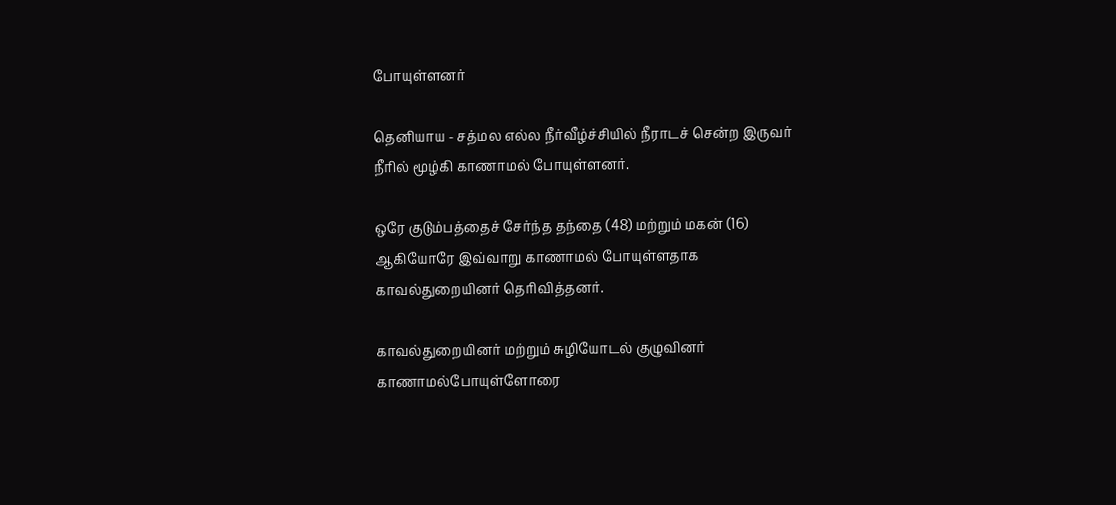போயுள்ளனர்

தெனியாய - சத்மல எல்ல நீர்வீழ்ச்சியில் நீராடச் சென்ற இருவர் நீரில் மூழ்கி காணாமல் போயுள்ளனர்.

ஒரே குடும்பத்தைச் சேர்ந்த தந்தை (48) மற்றும் மகன் (16) ஆகியோரே இவ்வாறு காணாமல் போயுள்ளதாக காவல்துறையினர் தெரிவித்தனர்.

காவல்துறையினர் மற்றும் சுழியோடல் குழுவினர் காணாமல்போயுள்ளோரை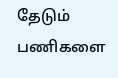தேடும் பணிகளை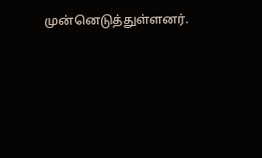முன்னெடுத்துள்ளனர்.